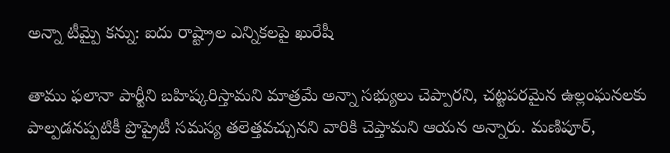అన్నా టీమ్పై కన్ను: ఐదు రాష్ట్రాల ఎన్నికలపై ఖురేషీ

తాము ఫలానా పార్టీని బహిష్కరిస్తామని మాత్రమే అన్నా సభ్యులు చెప్పారని, చట్టపరమైన ఉల్లంఘనలకు పాల్పడనప్పటికీ ప్రొప్రైటీ సమస్య తలెత్తవచ్చునని వారికి చెప్తామని ఆయన అన్నారు. మణిపూర్,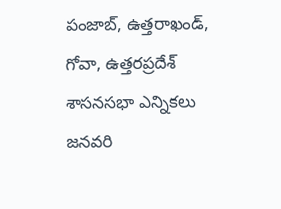పంజాబ్, ఉత్తరాఖండ్, గోవా, ఉత్తరప్రదేశ్ శాసనసభా ఎన్నికలు జనవరి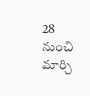28 నుంచి మార్చి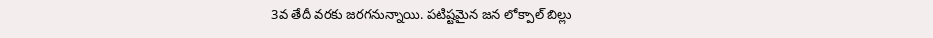3వ తేదీ వరకు జరగనున్నాయి. పటిష్టమైన జన లోక్పాల్ బిల్లు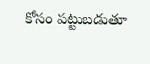కోసం పట్టుబడుతూ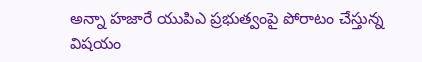అన్నా హజారే యుపిఎ ప్రభుత్వంపై పోరాటం చేస్తున్న విషయం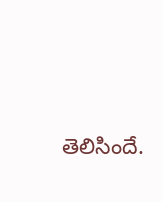తెలిసిందే.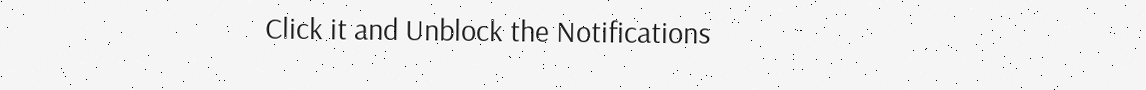Click it and Unblock the Notifications